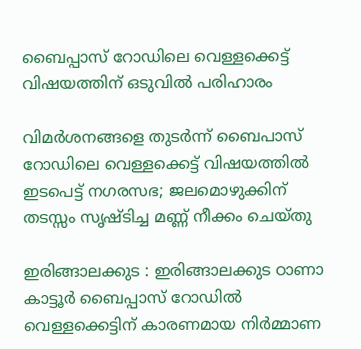ബൈപ്പാസ് റോഡിലെ വെള്ളക്കെട്ട് വിഷയത്തിന് ഒടുവിൽ പരിഹാരം

വിമർശനങ്ങളെ തുടർന്ന് ബൈപാസ് റോഡിലെ വെള്ളക്കെട്ട് വിഷയത്തിൽ ഇടപെട്ട് നഗരസഭ; ജലമൊഴുക്കിന് തടസ്സം സൃഷ്ടിച്ച മണ്ണ് നീക്കം ചെയ്തു

ഇരിങ്ങാലക്കുട : ഇരിങ്ങാലക്കുട ഠാണാ കാട്ടൂർ ബൈപ്പാസ് റോഡിൽ വെള്ളക്കെട്ടിന് കാരണമായ നിർമ്മാണ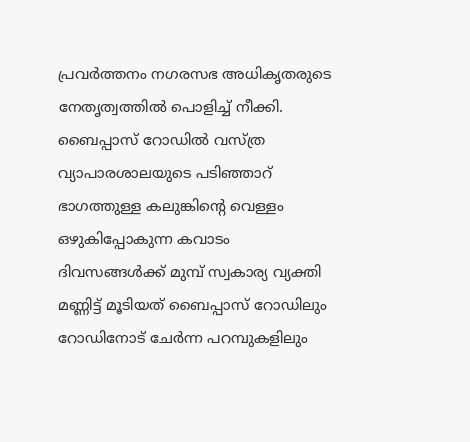പ്രവർത്തനം നഗരസഭ അധികൃതരുടെ നേതൃത്വത്തിൽ പൊളിച്ച് നീക്കി. ബൈപ്പാസ് റോഡിൽ വസ്ത്ര വ്യാപാരശാലയുടെ പടിഞ്ഞാറ് ഭാഗത്തുള്ള കലുങ്കിൻ്റെ വെള്ളം ഒഴുകിപ്പോകുന്ന കവാടം ദിവസങ്ങൾക്ക് മുമ്പ് സ്വകാര്യ വ്യക്തി മണ്ണിട്ട് മൂടിയത് ബൈപ്പാസ് റോഡിലും റോഡിനോട് ചേർന്ന പറമ്പുകളിലും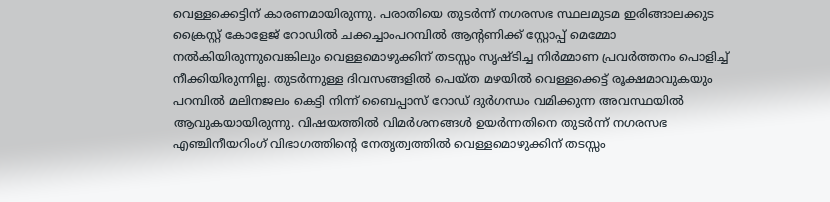വെള്ളക്കെട്ടിന് കാരണമായിരുന്നു. പരാതിയെ തുടർന്ന് നഗരസഭ സ്ഥലമുടമ ഇരിങ്ങാലക്കുട ക്രൈസ്റ്റ് കോളേജ് റോഡിൽ ചക്കച്ചാംപറമ്പിൽ ആൻ്റണിക്ക് സ്റ്റോപ്പ് മെമ്മോ നൽകിയിരുന്നുവെങ്കിലും വെള്ളമൊഴുക്കിന് തടസ്സം സൃഷ്ടിച്ച നിർമ്മാണ പ്രവർത്തനം പൊളിച്ച് നീക്കിയിരുന്നില്ല. തുടർന്നുള്ള ദിവസങ്ങളിൽ പെയ്ത മഴയിൽ വെള്ളക്കെട്ട് രൂക്ഷമാവുകയും പറമ്പിൽ മലിനജലം കെട്ടി നിന്ന് ബൈപ്പാസ് റോഡ് ദുർഗന്ധം വമിക്കുന്ന അവസ്ഥയിൽ ആവുകയായിരുന്നു. വിഷയത്തിൽ വിമർശനങ്ങൾ ഉയർന്നതിനെ തുടർന്ന് നഗരസഭ എഞ്ചിനീയറിംഗ് വിഭാഗത്തിൻ്റെ നേതൃത്വത്തിൽ വെള്ളമൊഴുക്കിന് തടസ്സം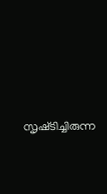സൃഷ്‌ടിച്ചിരുന്ന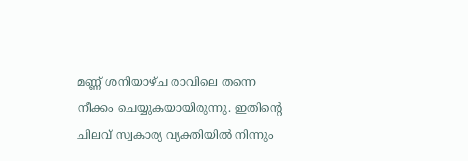മണ്ണ് ശനിയാഴ്ച രാവിലെ തന്നെ നീക്കം ചെയ്യുകയായിരുന്നു. ഇതിൻ്റെ ചിലവ് സ്വകാര്യ വ്യക്തിയിൽ നിന്നും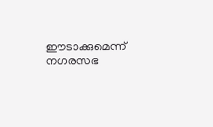ഈടാക്കുമെന്ന് നഗരസഭ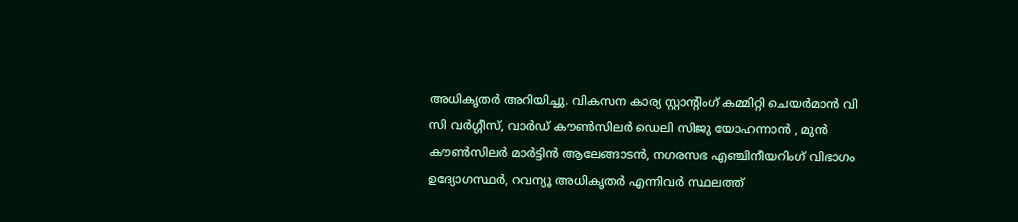അധികൃതർ അറിയിച്ചു. വികസന കാര്യ സ്റ്റാൻ്റിംഗ് കമ്മിറ്റി ചെയർമാൻ വി സി വർഗ്ഗീസ്, വാർഡ് കൗൺസിലർ ഡെലി സിജു യോഹന്നാൻ , മുൻ കൗൺസിലർ മാർട്ടിൻ ആലേങ്ങാടൻ, നഗരസഭ എഞ്ചിനീയറിംഗ് വിഭാഗം ഉദ്യോഗസ്ഥർ, റവന്യൂ അധികൃതർ എന്നിവർ സ്ഥലത്ത്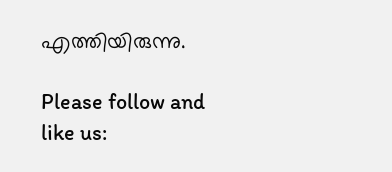എത്തിയിരുന്നു.

Please follow and like us: